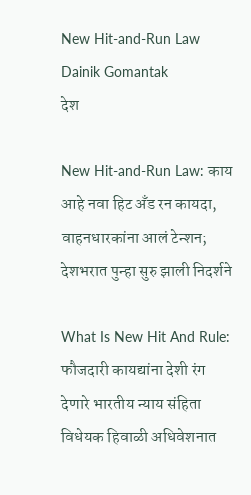New Hit-and-Run Law Dainik Gomantak
देश

New Hit-and-Run Law: काय आहे नवा हिट अँड रन कायदा, वाहनधारकांना आलं टेन्शन; देशभरात पुन्हा सुरु झाली निदर्शने

What Is New Hit And Rule: फौजदारी कायद्यांना देशी रंग देणारे भारतीय न्याय संहिता विधेयक हिवाळी अधिवेशनात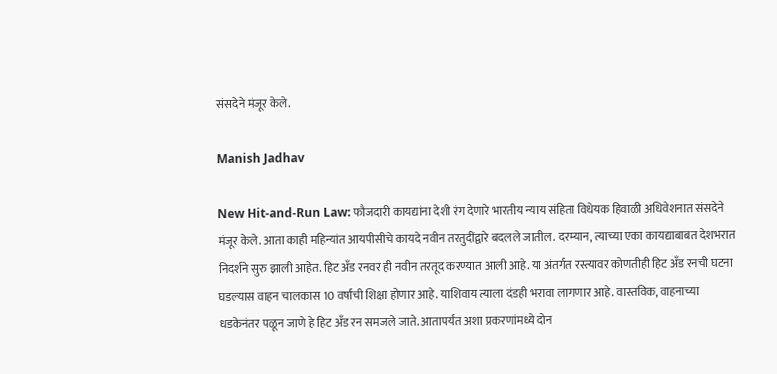संसदेने मंजूर केले.

Manish Jadhav

New Hit-and-Run Law: फौजदारी कायद्यांना देशी रंग देणारे भारतीय न्याय संहिता विधेयक हिवाळी अधिवेशनात संसदेने मंजूर केले. आता काही महिन्यांत आयपीसीचे कायदे नवीन तरतुदींद्वारे बदलले जातील. दरम्यान, त्याच्या एका कायद्याबाबत देशभरात निदर्शने सुरु झाली आहेत. हिट अँड रनवर ही नवीन तरतूद करण्यात आली आहे. या अंतर्गत रस्त्यावर कोणतीही हिट अँड रनची घटना घडल्यास वाहन चालकास 10 वर्षांची शिक्षा होणार आहे. याशिवाय त्याला दंडही भरावा लागणार आहे. वास्तविक, वाहनाच्या धडकेनंतर पळून जाणे हे हिट अँड रन समजले जाते. आतापर्यंत अशा प्रकरणांमध्ये दोन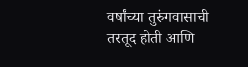वर्षांच्या तुरुंगवासाची तरतूद होती आणि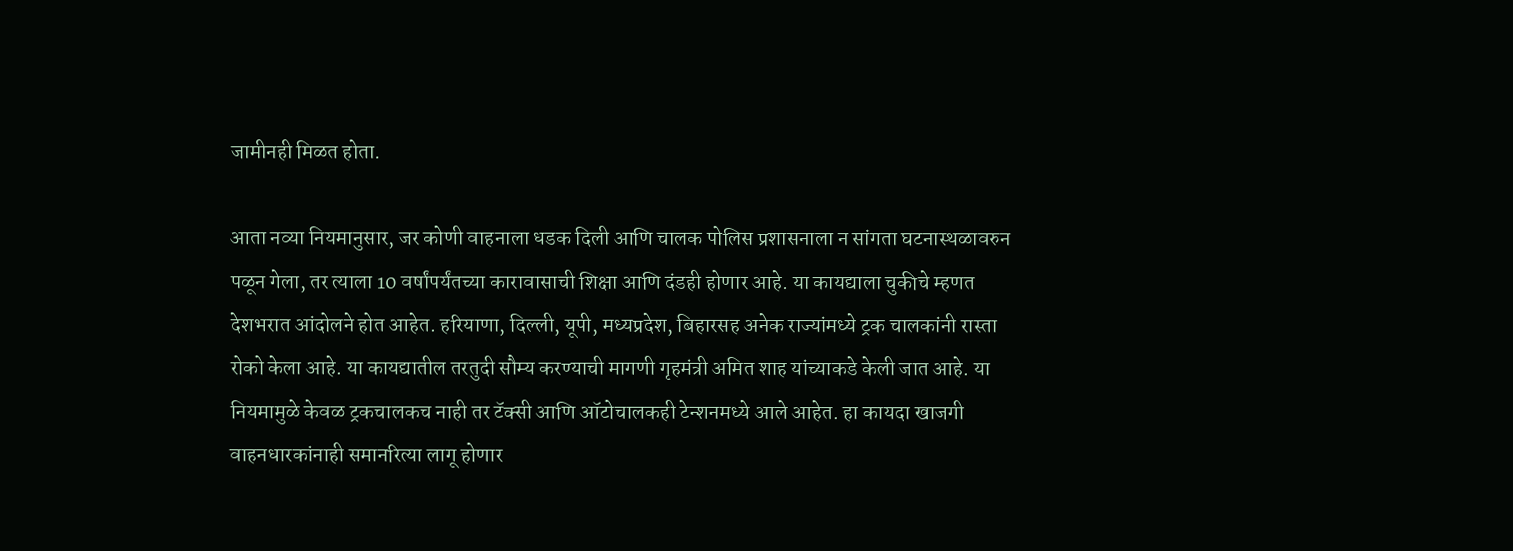जामीनही मिळत होता.

आता नव्या नियमानुसार, जर कोणी वाहनाला धडक दिली आणि चालक पोलिस प्रशासनाला न सांगता घटनास्थळावरुन पळून गेला, तर त्याला 10 वर्षांपर्यंतच्या कारावासाची शिक्षा आणि दंडही होणार आहे. या कायद्याला चुकीचे म्हणत देशभरात आंदोलने होत आहेत. हरियाणा, दिल्ली, यूपी, मध्यप्रदेश, बिहारसह अनेक राज्यांमध्ये ट्रक चालकांनी रास्ता रोको केला आहे. या कायद्यातील तरतुदी सौम्य करण्याची मागणी गृहमंत्री अमित शाह यांच्याकडे केली जात आहे. या नियमामुळे केवळ ट्रकचालकच नाही तर टॅक्सी आणि ऑटोचालकही टेन्शनमध्ये आले आहेत. हा कायदा खाजगी वाहनधारकांनाही समानरित्या लागू होणार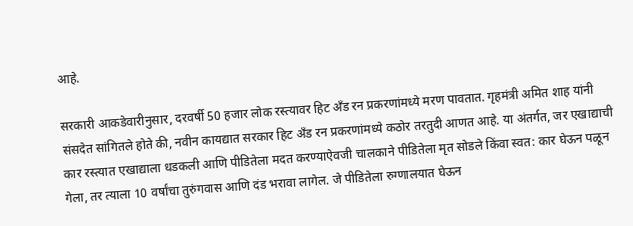आहे.

सरकारी आकडेवारीनुसार, दरवर्षी 50 हजार लोक रस्त्यावर हिट अँड रन प्रकरणांमध्ये मरण पावतात. गृहमंत्री अमित शाह यांनी संसदेत सांगितले होते की, नवीन कायद्यात सरकार हिट अँड रन प्रकरणांमध्ये कठोर तरतुदी आणत आहे. या अंतर्गत, जर एखाद्याची कार रस्त्यात एखाद्याला धडकली आणि पीडितेला मदत करण्याऐवजी चालकाने पीडितेला मृत सोडले किंवा स्वत: कार घेऊन पळून गेला, तर त्याला 10 वर्षांचा तुरुंगवास आणि दंड भरावा लागेल. जे पीडितेला रुग्णालयात घेऊन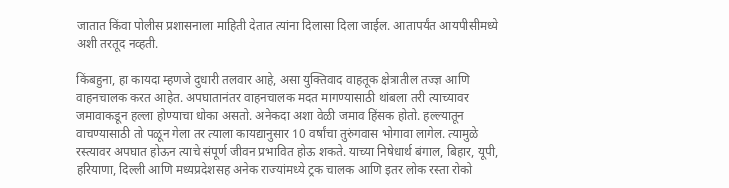जातात किंवा पोलीस प्रशासनाला माहिती देतात त्यांना दिलासा दिला जाईल. आतापर्यंत आयपीसीमध्ये अशी तरतूद नव्हती.

किंबहुना, हा कायदा म्हणजे दुधारी तलवार आहे, असा युक्तिवाद वाहतूक क्षेत्रातील तज्ज्ञ आणि वाहनचालक करत आहेत. अपघातानंतर वाहनचालक मदत मागण्यासाठी थांबला तरी त्याच्यावर जमावाकडून हल्ला होण्याचा धोका असतो. अनेकदा अशा वेळी जमाव हिंसक होतो. हल्ल्यातून वाचण्यासाठी तो पळून गेला तर त्याला कायद्यानुसार 10 वर्षांचा तुरुंगवास भोगावा लागेल. त्यामुळे रस्त्यावर अपघात होऊन त्याचे संपूर्ण जीवन प्रभावित होऊ शकते. याच्या निषेधार्थ बंगाल, बिहार, यूपी, हरियाणा, दिल्ली आणि मध्यप्रदेशसह अनेक राज्यांमध्ये ट्रक चालक आणि इतर लोक रस्ता रोको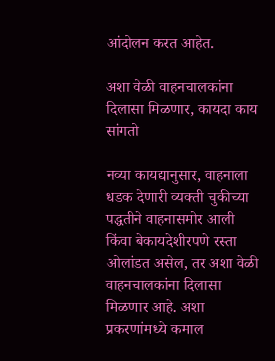आंदोलन करत आहेत.

अशा वेळी वाहनचालकांना दिलासा मिळणार, कायदा काय सांगतो

नव्या कायद्यानुसार, वाहनाला धडक देणारी व्यक्ती चुकीच्या पद्धतीने वाहनासमोर आली किंवा बेकायदेशीरपणे रस्ता ओलांडत असेल, तर अशा वेळी वाहनचालकांना दिलासा मिळणार आहे. अशा प्रकरणांमध्ये कमाल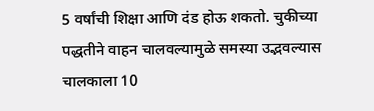5 वर्षांची शिक्षा आणि दंड होऊ शकतो. चुकीच्या पद्धतीने वाहन चालवल्यामुळे समस्या उद्भवल्यास चालकाला 10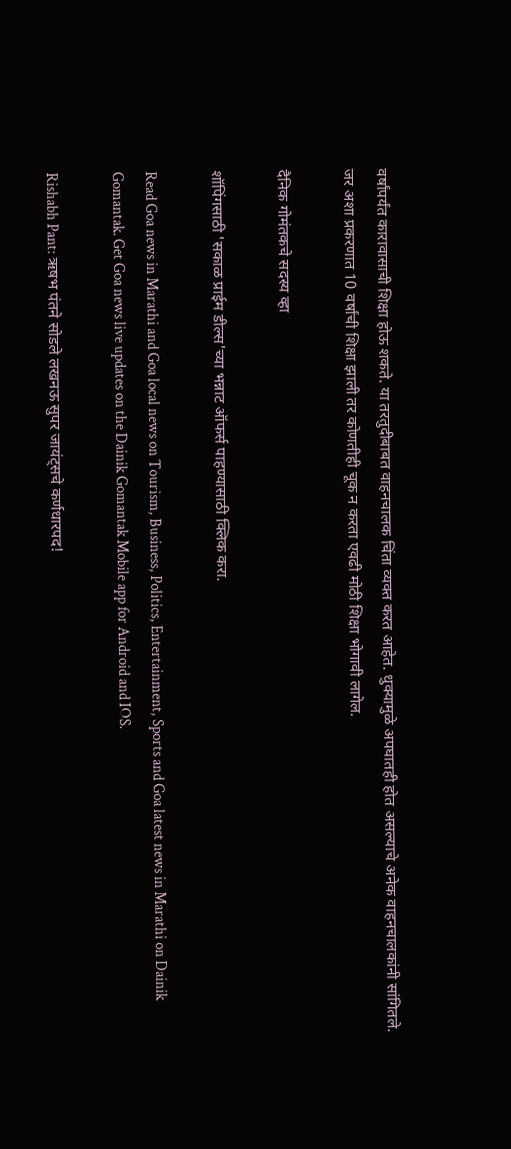वर्षांपर्यंत कारावासाची शिक्षा होऊ शकते. या तरतुदीबाबत वाहनचालक चिंता व्यक्त करत आहेत. धुक्यामुळे अपघातही होत असल्याचे अनेक वाहनचालकांनी सांगितले. जर अशा प्रकरणात 10 वर्षांची शिक्षा झाली तर कोणतीही चूक न करता एवढी मोठी शिक्षा भोगावी लागेल.

दैनिक गोमंतकचे सदस्य व्हा

शॉपिंगसाठी 'सकाळ प्राईम डील्स'च्या भन्नाट ऑफर्स पाहण्यासाठी क्लिक करा.

Read Goa news in Marathi and Goa local news on Tourism, Business, Politics, Entertainment, Sports and Goa latest news in Marathi on Dainik Gomantak. Get Goa news live updates on the Dainik Gomantak Mobile app for Android and IOS.

Rishabh Pant: ऋषभ पंतने सोडले लखनऊ सुपर जायंट्सचे कर्णधारपद!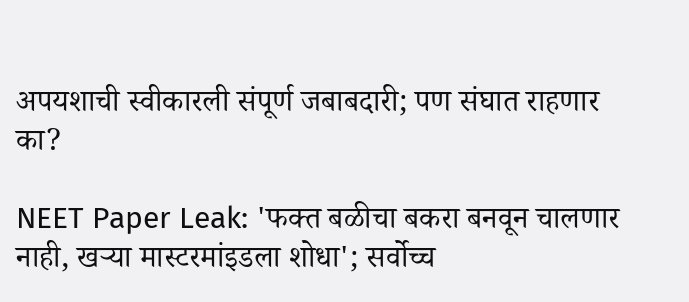अपयशाची स्वीकारली संपूर्ण जबाबदारी; पण संघात राहणार का?

NEET Paper Leak: 'फक्त बळीचा बकरा बनवून चालणार नाही, खऱ्या मास्टरमांइडला शोधा'; सर्वोच्च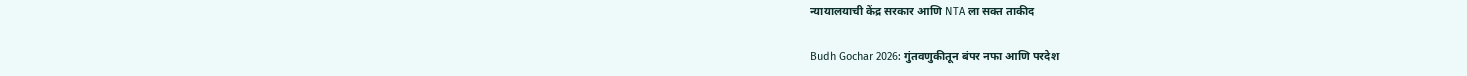न्यायालयाची केंद्र सरकार आणि NTA ला सक्त ताकीद

Budh Gochar 2026: गुंतवणुकीतून बंपर नफा आणि परदेश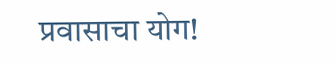प्रवासाचा योग!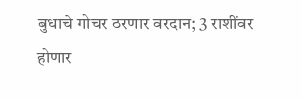बुधाचे गोचर ठरणार वरदान; 3 राशींवर होणार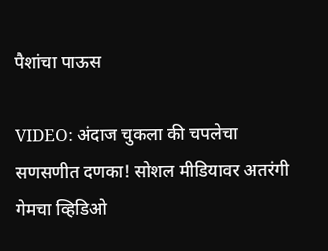पैशांचा पाऊस

VIDEO: अंदाज चुकला की चपलेचा सणसणीत दणका! सोशल मीडियावर अतरंगी गेमचा व्हिडिओ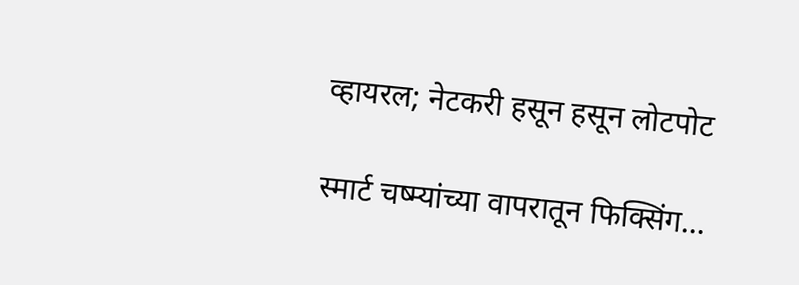व्हायरल; नेटकरी हसून हसून लोटपोट

स्मार्ट चष्म्यांच्या वापरातून फिक्सिंग...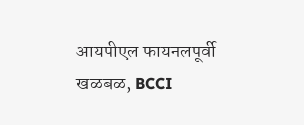आयपीएल फायनलपूर्वी खळबळ, BCCI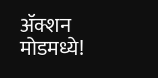ॲक्शन मोडमध्ये!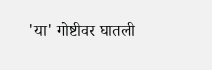'या' गोष्टीवर घातली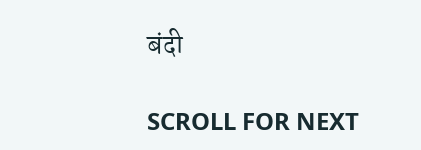बंदी

SCROLL FOR NEXT